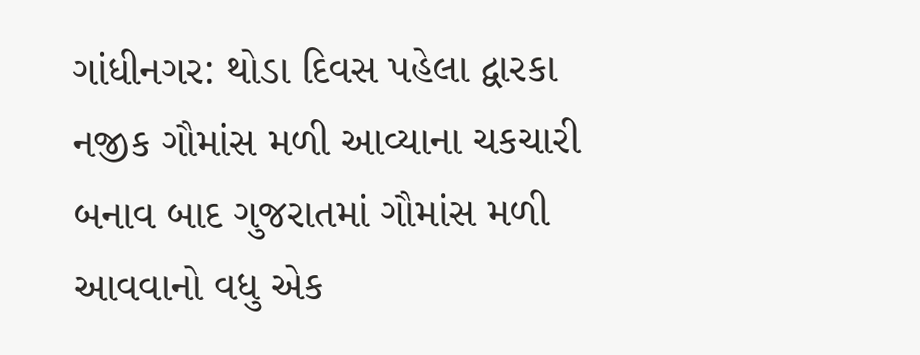ગાંધીનગર: થોડા દિવસ પહેલા દ્વારકા નજીક ગૌમાંસ મળી આવ્યાના ચકચારી બનાવ બાદ ગુજરાતમાં ગૌમાંસ મળી આવવાનો વધુ એક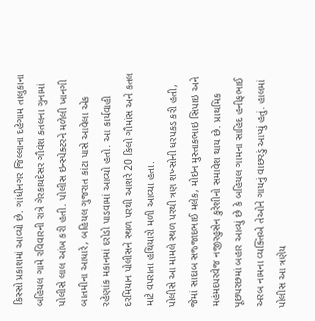કિસ્સો પ્રકાશમાં આવ્યો છે. ગાંધીનગર જિલ્લાના દહેગામ તાલુકાના બહિયલ ગામે રવિવારની રાત્રે ગેરકાયદેસર ગૌવંશ કતલના ગુનામાં પોલીસે લાલ આંખ કરી હતી. પોલીસ ઇન્સ્પેક્ટરને મળેલી ખાનગી બાતમીના આધારે, બહિયલ ગુજરાત કાંટા પાસે આવેલા એક રહેણાંક મકાનમાં દરોડો પાડવામાં આવ્યો હતો. આ કાર્યવાહી દરમિયાન પોલીસને સ્થળ પરથી આશરે 20 કિલો ગૌમાંસ અને કતલ માટે વપરાતા હથિયારો મળી આવ્યા હતા.
પોલીસે આ મામલે સ્થળ પરથી ત્રણ શખ્સોની ધરપકડ કરી હતી, જેમાં સાદાબ સજ્જાદભાઈ મલેક, મોઇન મુસ્તાકભાઇ સિપાઇ અને મહંમદપરવેજ નજીરહુસેન કુરેશીનો સમાવેશ થાય છે. પ્રાથમિક પૂછપરછમાં બહાર આવ્યું છે કે બહિયલ ગામના સાહિદ હનીફભાઈ અરબ નામના વ્યક્તિએ તેઓને ગાયનું વાછરડું આપ્યું હતું. હાલમાં પોલીસ આ ત્રણેય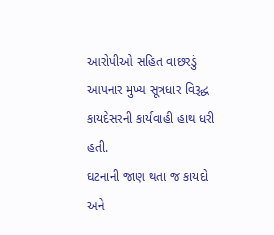આરોપીઓ સહિત વાછરડું આપનાર મુખ્ય સૂત્રધાર વિરૂદ્ધ કાયદેસરની કાર્યવાહી હાથ ધરી હતી.
ઘટનાની જાણ થતા જ કાયદો અને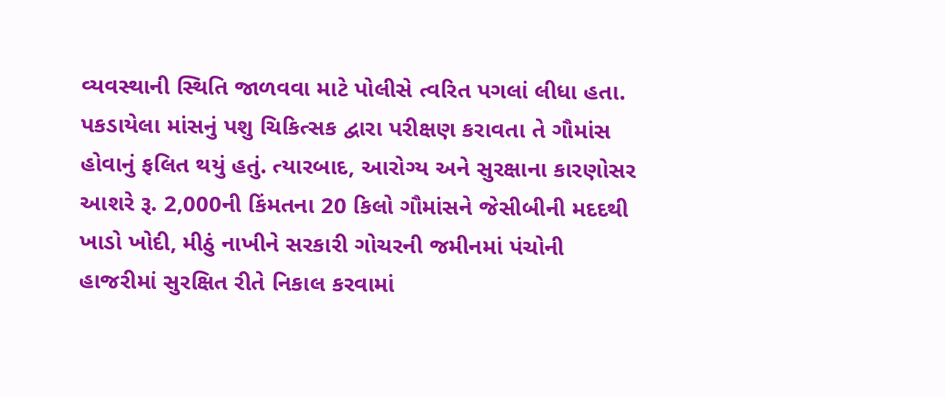વ્યવસ્થાની સ્થિતિ જાળવવા માટે પોલીસે ત્વરિત પગલાં લીધા હતા. પકડાયેલા માંસનું પશુ ચિકિત્સક દ્વારા પરીક્ષણ કરાવતા તે ગૌમાંસ હોવાનું ફલિત થયું હતું. ત્યારબાદ, આરોગ્ય અને સુરક્ષાના કારણોસર આશરે રૂ. 2,000ની કિંમતના 20 કિલો ગૌમાંસને જેસીબીની મદદથી ખાડો ખોદી, મીઠું નાખીને સરકારી ગોચરની જમીનમાં પંચોની હાજરીમાં સુરક્ષિત રીતે નિકાલ કરવામાં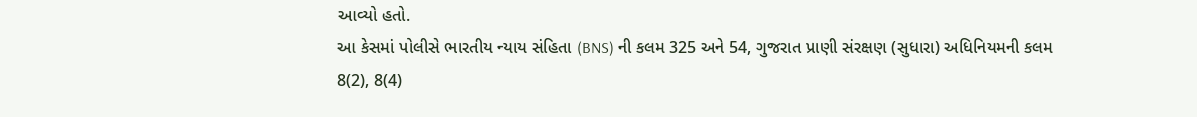આવ્યો હતો.
આ કેસમાં પોલીસે ભારતીય ન્યાય સંહિતા (BNS) ની કલમ 325 અને 54, ગુજરાત પ્રાણી સંરક્ષણ (સુધારા) અધિનિયમની કલમ 8(2), 8(4)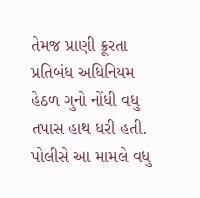તેમજ પ્રાણી ક્રૂરતા પ્રતિબંધ અધિનિયમ હેઠળ ગુનો નોંધી વધુ તપાસ હાથ ધરી હતી. પોલીસે આ મામલે વધુ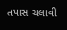તપાસ ચલાવી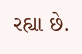રહ્યા છે.